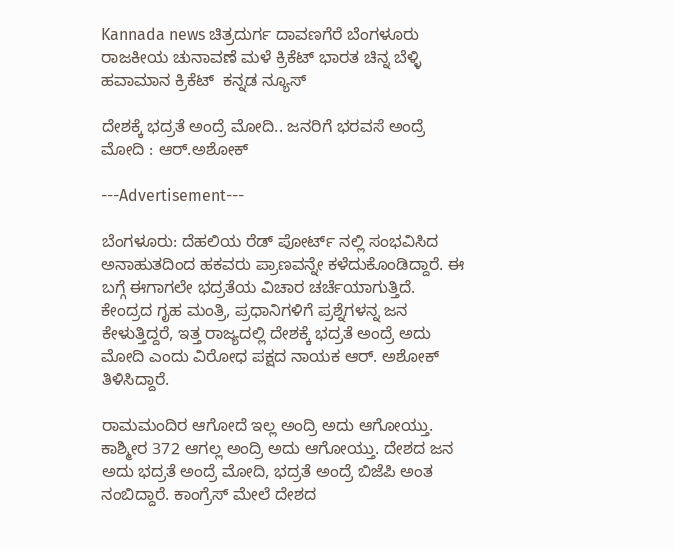Kannada news ಚಿತ್ರದುರ್ಗ ದಾವಣಗೆರೆ ಬೆಂಗಳೂರು ರಾಜಕೀಯ ಚುನಾವಣೆ ಮಳೆ ಕ್ರಿಕೆಟ್ ಭಾರತ ಚಿನ್ನ ಬೆಳ್ಳಿ ಹವಾಮಾನ ಕ್ರಿಕೆಟ್  ಕನ್ನಡ ನ್ಯೂಸ್

ದೇಶಕ್ಕೆ ಭದ್ರತೆ ಅಂದ್ರೆ ಮೋದಿ.. ಜನರಿಗೆ ಭರವಸೆ ಅಂದ್ರೆ ಮೋದಿ : ಆರ್.ಅಶೋಕ್

---Advertisement---

ಬೆಂಗಳೂರು: ದೆಹಲಿಯ ರೆಡ್ ಪೋರ್ಟ್ ನಲ್ಲಿ ಸಂಭವಿಸಿದ ಅನಾಹುತದಿಂದ ಹಕವರು ಪ್ರಾಣವನ್ನೇ ಕಳೆದುಕೊಂಡಿದ್ದಾರೆ. ಈ ಬಗ್ಗೆ ಈಗಾಗಲೇ ಭದ್ರತೆಯ ವಿಚಾರ ಚರ್ಚೆಯಾಗುತ್ತಿದೆ. ಕೇಂದ್ರದ ಗೃಹ ಮಂತ್ರಿ, ಪ್ರಧಾನಿಗಳಿಗೆ ಪ್ರಶ್ನೆಗಳನ್ನ ಜನ ಕೇಳುತ್ತಿದ್ದರೆ, ಇತ್ತ ರಾಜ್ಯದಲ್ಲಿ ದೇಶಕ್ಕೆ ಭದ್ರತೆ ಅಂದ್ರೆ ಅದು ಮೋದಿ ಎಂದು ವಿರೋಧ ಪಕ್ಷದ ನಾಯಕ ಆರ್. ಅಶೋಕ್ ತಿಳಿಸಿದ್ದಾರೆ.

ರಾಮಮಂದಿರ ಆಗೋದೆ ಇಲ್ಲ ಅಂದ್ರಿ ಅದು ಆಗೋಯ್ತು. ಕಾಶ್ಮೀರ 372 ಆಗಲ್ಲ ಅಂದ್ರಿ ಅದು ಆಗೋಯ್ತು. ದೇಶದ ಜನ ಅದು ಭದ್ರತೆ ಅಂದ್ರೆ ಮೋದಿ, ಭದ್ರತೆ ಅಂದ್ರೆ ಬಿಜೆಪಿ ಅಂತ ನಂಬಿದ್ದಾರೆ. ಕಾಂಗ್ರೆಸ್ ಮೇಲೆ ದೇಶದ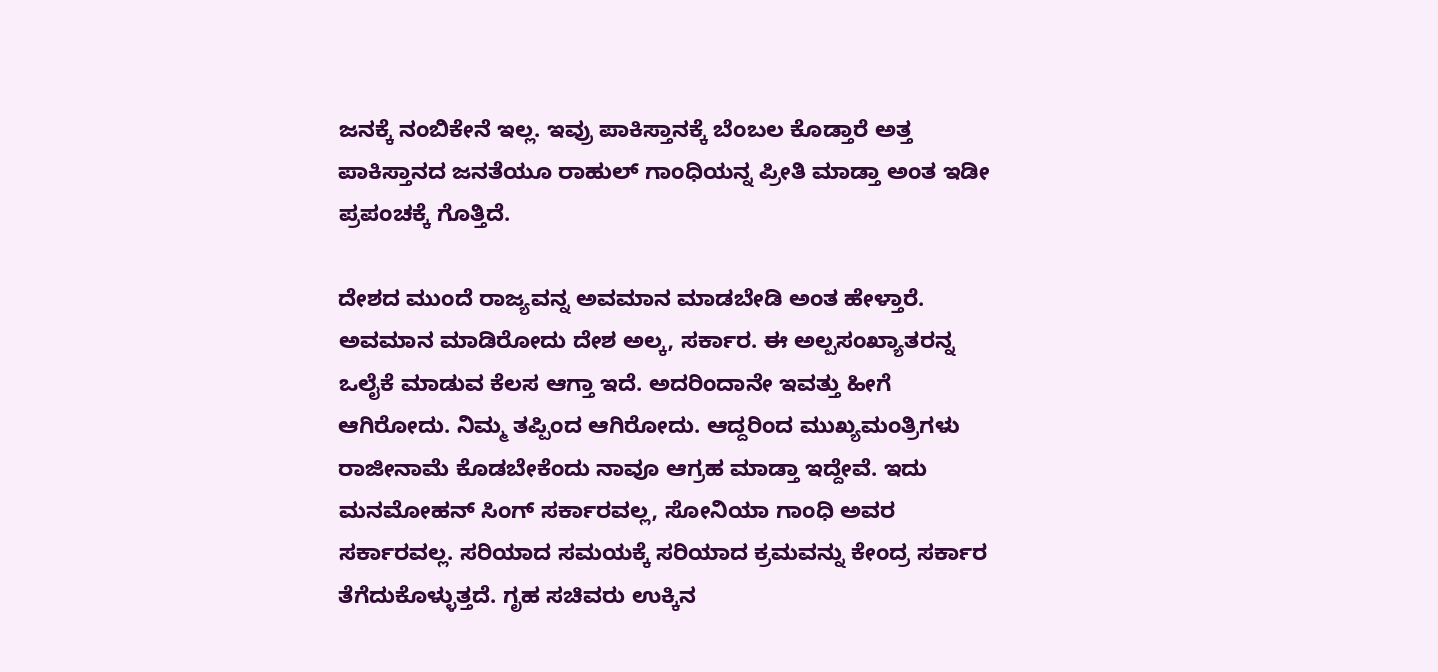ಜನಕ್ಕೆ ನಂಬಿಕೇನೆ ಇಲ್ಲ. ಇವ್ರು ಪಾಕಿಸ್ತಾನಕ್ಕೆ ಬೆಂಬಲ ಕೊಡ್ತಾರೆ ಅತ್ತ ಪಾಕಿಸ್ತಾನದ ಜನತೆಯೂ ರಾಹುಲ್ ಗಾಂಧಿಯನ್ನ ಪ್ರೀತಿ ಮಾಡ್ತಾ ಅಂತ ಇಡೀ ಪ್ರಪಂಚಕ್ಕೆ ಗೊತ್ತಿದೆ.

ದೇಶದ ಮುಂದೆ ರಾಜ್ಯವನ್ನ ಅವಮಾನ ಮಾಡಬೇಡಿ ಅಂತ ಹೇಳ್ತಾರೆ. ಅವಮಾನ ಮಾಡಿರೋದು ದೇಶ ಅಲ್ಕ, ಸರ್ಕಾರ. ಈ ಅಲ್ಪಸಂಖ್ಯಾತರನ್ನ ಒಲೈಕೆ ಮಾಡುವ ಕೆಲಸ ಆಗ್ತಾ ಇದೆ. ಅದರಿಂದಾನೇ ಇವತ್ತು ಹೀಗೆ ಆಗಿರೋದು. ನಿಮ್ಮ ತಪ್ಪಿಂದ ಆಗಿರೋದು. ಆದ್ದರಿಂದ ಮುಖ್ಯಮಂತ್ರಿಗಳು ರಾಜೀನಾಮೆ ಕೊಡಬೇಕೆಂದು ನಾವೂ ಆಗ್ರಹ ಮಾಡ್ತಾ ಇದ್ದೇವೆ. ಇದು ಮನಮೋಹನ್ ಸಿಂಗ್ ಸರ್ಕಾರವಲ್ಲ, ಸೋನಿಯಾ ಗಾಂಧಿ ಅವರ ಸರ್ಕಾರವಲ್ಲ. ಸರಿಯಾದ ಸಮಯಕ್ಕೆ ಸರಿಯಾದ ಕ್ರಮವನ್ನು ಕೇಂದ್ರ ಸರ್ಕಾರ ತೆಗೆದುಕೊಳ್ಳುತ್ತದೆ. ಗೃಹ ಸಚಿವರು ಉಕ್ಕಿನ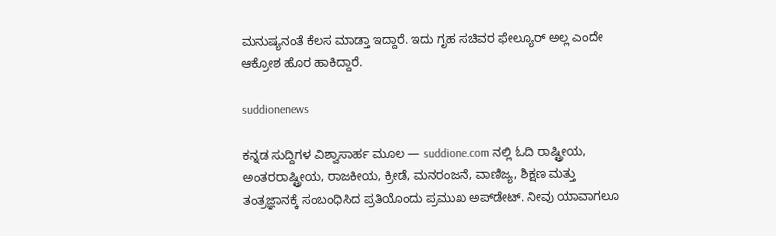ಮನುಷ್ಯನಂತೆ ಕೆಲಸ ಮಾಡ್ತಾ ಇದ್ದಾರೆ. ಇದು ಗೃಹ ಸಚಿವರ ಫೇಲ್ಯೂರ್ ಅಲ್ಲ ಎಂದೇ ಆಕ್ರೋಶ ಹೊರ ಹಾಕಿದ್ದಾರೆ.

suddionenews

ಕನ್ನಡ ಸುದ್ದಿಗಳ ವಿಶ್ವಾಸಾರ್ಹ ಮೂಲ — suddione.com ನಲ್ಲಿ ಓದಿ ರಾಷ್ಟ್ರೀಯ, ಅಂತರರಾಷ್ಟ್ರೀಯ, ರಾಜಕೀಯ, ಕ್ರೀಡೆ, ಮನರಂಜನೆ, ವಾಣಿಜ್ಯ, ಶಿಕ್ಷಣ ಮತ್ತು ತಂತ್ರಜ್ಞಾನಕ್ಕೆ ಸಂಬಂಧಿಸಿದ ಪ್ರತಿಯೊಂದು ಪ್ರಮುಖ ಅಪ್‌ಡೇಟ್. ನೀವು ಯಾವಾಗಲೂ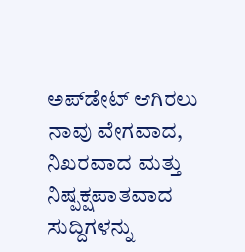ಅಪ್‌ಡೇಟ್ ಆಗಿರಲು ನಾವು ವೇಗವಾದ, ನಿಖರವಾದ ಮತ್ತು ನಿಷ್ಪಕ್ಷಪಾತವಾದ ಸುದ್ದಿಗಳನ್ನು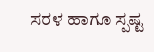ಸರಳ ಹಾಗೂ ಸ್ಪಷ್ಟ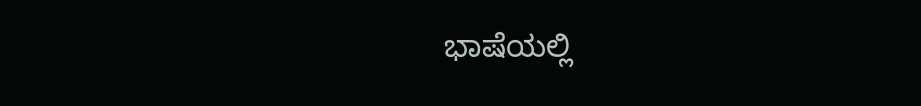ಭಾಷೆಯಲ್ಲಿ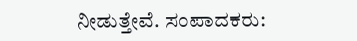ನೀಡುತ್ತೇವೆ. ಸಂಪಾದಕರು: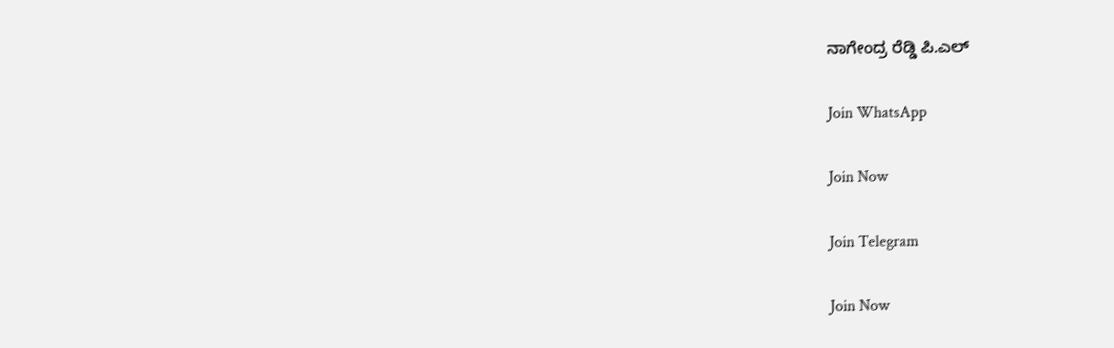ನಾಗೇಂದ್ರ ರೆಡ್ಡಿ ಪಿ.ಎಲ್

Join WhatsApp

Join Now

Join Telegram

Join Now